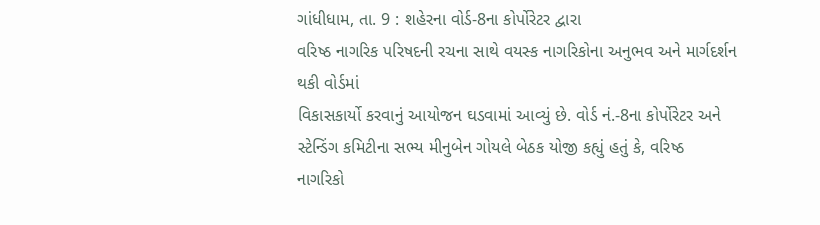ગાંધીધામ, તા. 9 : શહેરના વોર્ડ-8ના કોર્પોરેટર દ્વારા
વરિષ્ઠ નાગરિક પરિષદની રચના સાથે વયસ્ક નાગરિકોના અનુભવ અને માર્ગદર્શન થકી વોર્ડમાં
વિકાસકાર્યો કરવાનું આયોજન ઘડવામાં આવ્યું છે. વોર્ડ નં.-8ના કોર્પોરેટર અને સ્ટેન્ડિંગ કમિટીના સભ્ય મીનુબેન ગોયલે બેઠક યોજી કહ્યું હતું કે, વરિષ્ઠ
નાગરિકો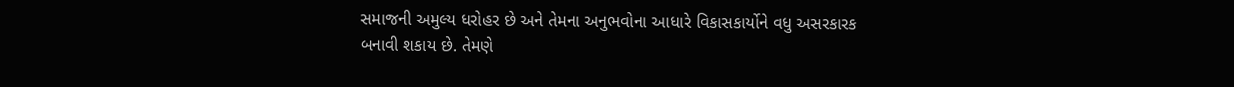સમાજની અમુલ્ય ધરોહર છે અને તેમના અનુભવોના આધારે વિકાસકાર્યોને વધુ અસરકારક
બનાવી શકાય છે. તેમણે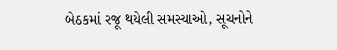બેઠકમાં રજૂ થયેલી સમસ્યાઓ, સૂચનોને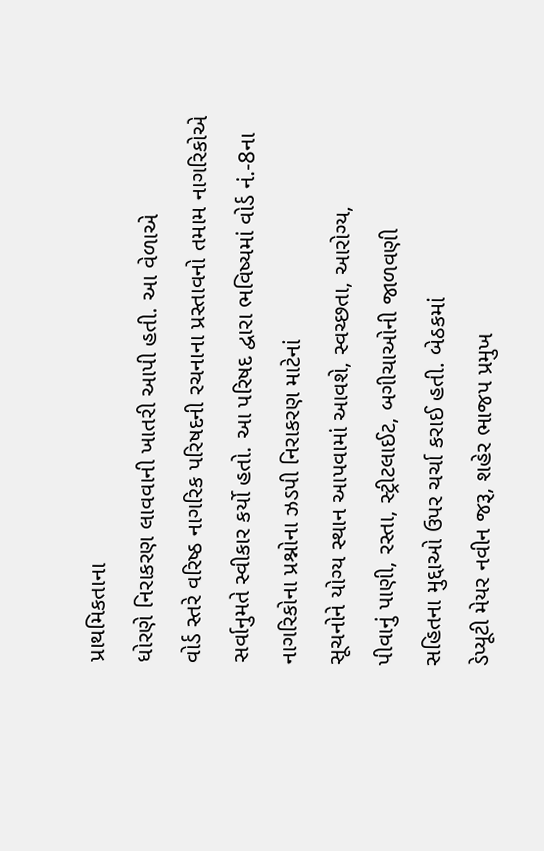પ્રાથમિકતાના
ધોરણે નિરાકરણ લાવવાની ખાતરી આપી હતી. આ વેળાએ
વોર્ડ સ્તરે વરિષ્ઠ નાગરિક પરિષદની રચનાના પ્રસ્તાવનો તમામ નાગરિકોએ સર્વાનુમતે સ્વીકાર કર્યો હતો. આ પરિષદ દ્વારા ભવિષ્યમાં વોર્ડ નં.-8ના નાગરિકોના પ્રશ્નોના ઝડપી નિરાકરણ માટેનાં
સૂચનોને યોગ્ય સ્થાન આપવામાં આવશે, સ્વચ્છતા, આરોગ્ય,
પીવાનું પાણી, રસ્તા, સ્ટ્રીટલાઈટ, બગીચાઓની જાળવણી
સહિતના મુદ્દાઓ ઉપર ચર્ચા કરાઈ હતી. બેઠકમાં
ડેપ્યૂટી મેયર નવીન જરૂ, શહેર ભાજપ પ્રમુખ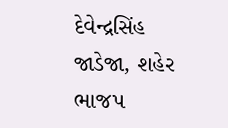દેવેન્દ્રસિંહ જાડેજા, શહેર ભાજપ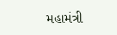મહામંત્રી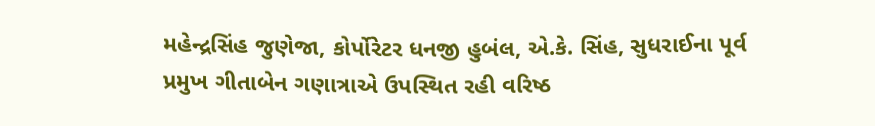મહેન્દ્રસિંહ જુણેજા, કોર્પોરેટર ધનજી હુબંલ, એ.કે. સિંહ, સુધરાઈના પૂર્વ પ્રમુખ ગીતાબેન ગણાત્રાએ ઉપસ્થિત રહી વરિષ્ઠ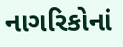નાગરિકોનાં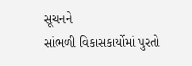સૂચનને
સાંભળી વિકાસકાર્યોમાં પુરતો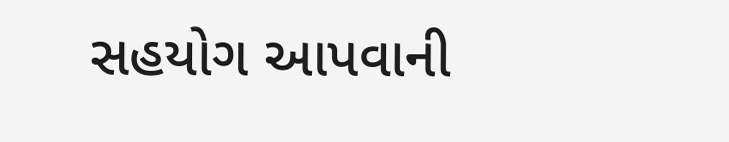સહયોગ આપવાની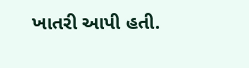ખાતરી આપી હતી.